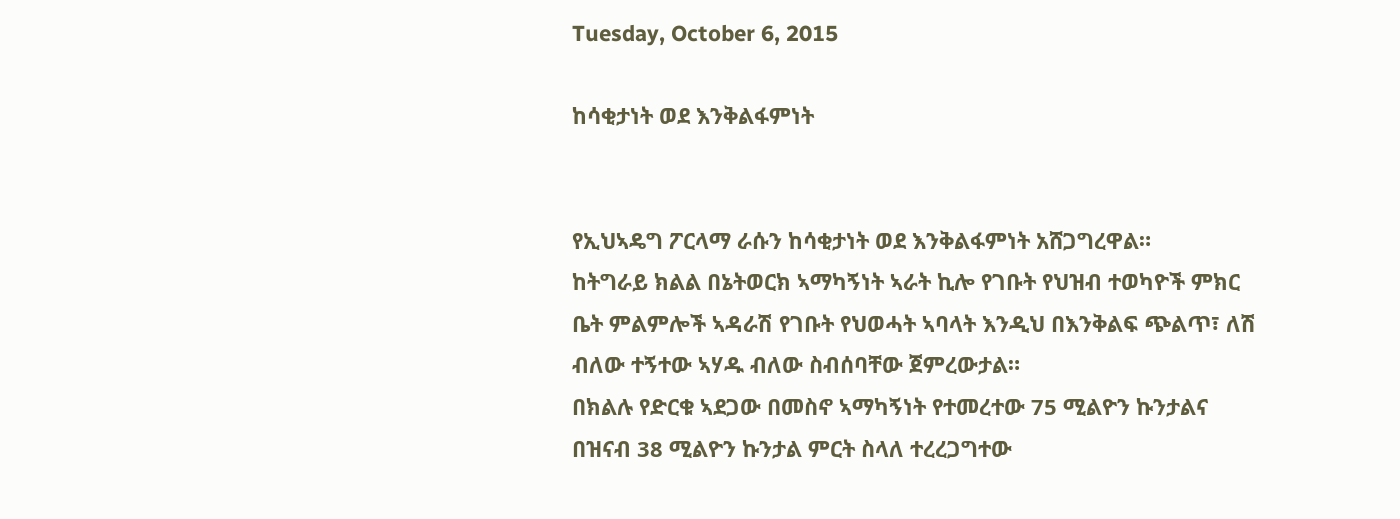Tuesday, October 6, 2015

ከሳቂታነት ወደ እንቅልፋምነት


የኢህኣዴግ ፖርላማ ራሱን ከሳቂታነት ወደ እንቅልፋምነት አሸጋግረዋል።
ከትግራይ ክልል በኔትወርክ ኣማካኝነት ኣራት ኪሎ የገቡት የህዝብ ተወካዮች ምክር ቤት ምልምሎች ኣዳራሽ የገቡት የህወሓት ኣባላት እንዲህ በእንቅልፍ ጭልጥ፣ ለሽ ብለው ተኝተው ኣሃዱ ብለው ስብሰባቸው ጀምረውታል።
በክልሉ የድርቁ ኣደጋው በመስኖ ኣማካኝነት የተመረተው 75 ሚልዮን ኩንታልና በዝናብ 38 ሚልዮን ኩንታል ምርት ስላለ ተረረጋግተው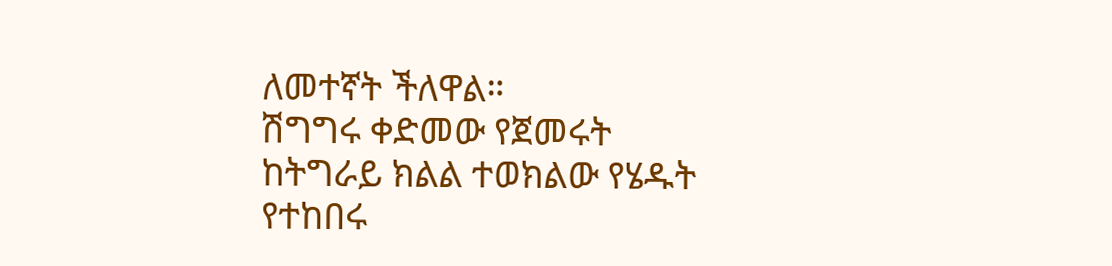ለመተኛት ችለዋል።
ሽግግሩ ቀድመው የጀመሩት ከትግራይ ክልል ተወክልው የሄዱት የተከበሩ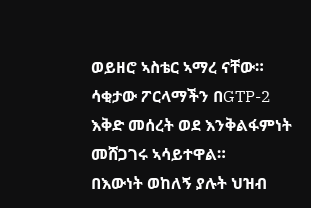ወይዘሮ ኣስቴር ኣማረ ናቸው።
ሳቂታው ፖርላማችን በGTP-2 እቅድ መሰረት ወደ እንቅልፋምነት መሸጋገሩ ኣሳይተዋል።
በእውነት ወከለኝ ያሉት ህዝብ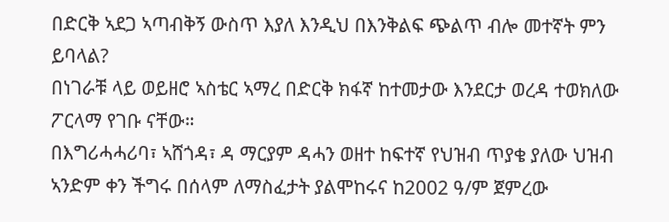በድርቅ ኣደጋ ኣጣብቅኝ ውስጥ እያለ እንዲህ በእንቅልፍ ጭልጥ ብሎ መተኛት ምን ይባላል?
በነገራቹ ላይ ወይዘሮ ኣስቴር ኣማረ በድርቅ ክፋኛ ከተመታው እንደርታ ወረዳ ተወክለው ፖርላማ የገቡ ናቸው።
በእግሪሓሓሪባ፣ ኣሸጎዳ፣ ዳ ማርያም ዳሓን ወዘተ ከፍተኛ የህዝብ ጥያቄ ያለው ህዝብ ኣንድም ቀን ችግሩ በሰላም ለማስፈታት ያልሞከሩና ከ2002 ዓ/ም ጀምረው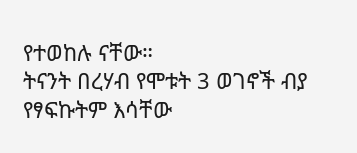የተወከሉ ናቸው።
ትናንት በረሃብ የሞቱት 3 ወገኖች ብያ የፃፍኩትም እሳቸው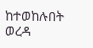ከተወከሉበት ወረዳ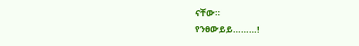ናቸው።
የንፀውይይ………!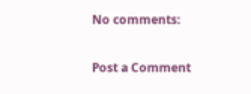No comments:

Post a Comment